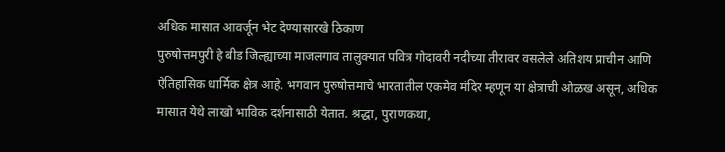अधिक मासात आवर्जून भेट देण्यासारखे ठिकाण
पुरुषोत्तमपुरी हे बीड जिल्ह्याच्या माजलगाव तालुक्यात पवित्र गोदावरी नदीच्या तीरावर वसलेले अतिशय प्राचीन आणि ऐतिहासिक धार्मिक क्षेत्र आहे. भगवान पुरुषोत्तमाचे भारतातील एकमेव मंदिर म्हणून या क्षेत्राची ओळख असून, अधिक मासात येथे लाखो भाविक दर्शनासाठी येतात. श्रद्धा, पुराणकथा,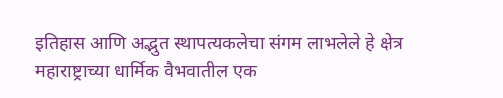इतिहास आणि अद्भुत स्थापत्यकलेचा संगम लाभलेले हे क्षेत्र महाराष्ट्राच्या धार्मिक वैभवातील एक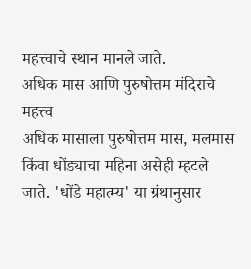महत्त्वाचे स्थान मानले जाते.
अधिक मास आणि पुरुषोत्तम मंदिराचे महत्त्व
अधिक मासाला पुरुषोत्तम मास, मलमास किंवा धोंड्याचा महिना असेही म्हटले जाते. 'धोंडे महात्म्य' या ग्रंथानुसार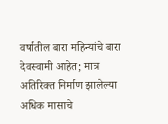वर्षातील बारा महिन्यांचे बारा देवस्वामी आहेत; मात्र अतिरिक्त निर्माण झालेल्या अधिक मासाचे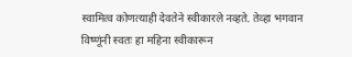स्वामित्व कोणत्याही देवतेने स्वीकारले नव्हते. तेव्हा भगवान विष्णूंनी स्वतः हा महिना स्वीकारून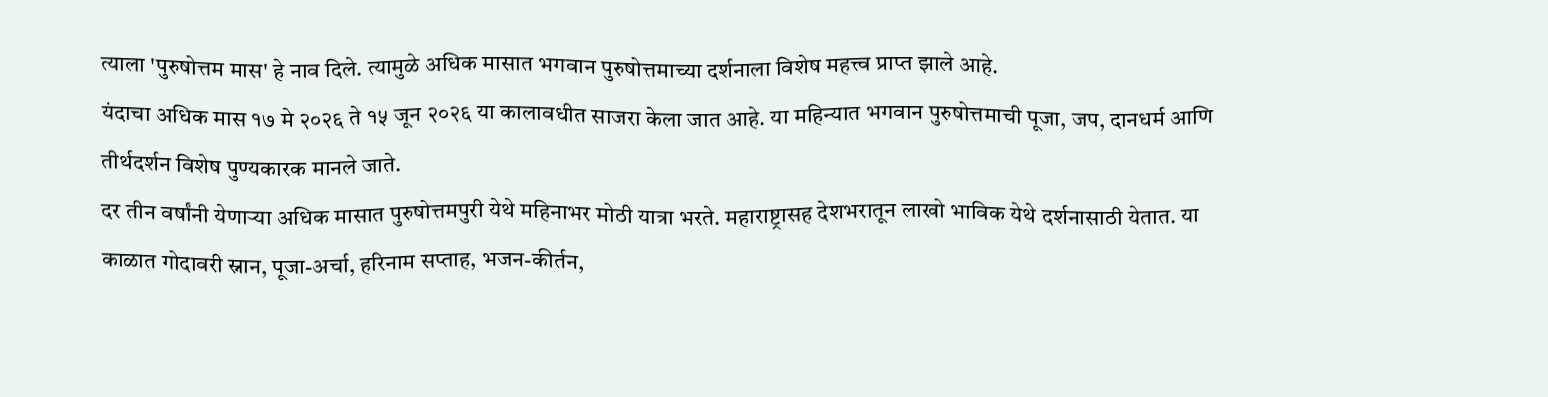त्याला 'पुरुषोत्तम मास' हे नाव दिले. त्यामुळे अधिक मासात भगवान पुरुषोत्तमाच्या दर्शनाला विशेष महत्त्व प्राप्त झाले आहे.
यंदाचा अधिक मास १७ मे २०२६ ते १५ जून २०२६ या कालावधीत साजरा केला जात आहे. या महिन्यात भगवान पुरुषोत्तमाची पूजा, जप, दानधर्म आणि तीर्थदर्शन विशेष पुण्यकारक मानले जाते.
दर तीन वर्षांनी येणाऱ्या अधिक मासात पुरुषोत्तमपुरी येथे महिनाभर मोठी यात्रा भरते. महाराष्ट्रासह देशभरातून लाखो भाविक येथे दर्शनासाठी येतात. या काळात गोदावरी स्नान, पूजा-अर्चा, हरिनाम सप्ताह, भजन-कीर्तन,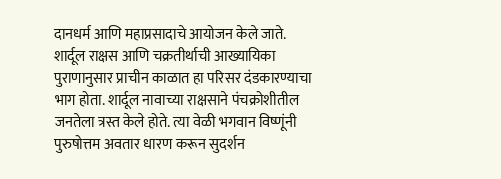दानधर्म आणि महाप्रसादाचे आयोजन केले जाते.
शार्दूल राक्षस आणि चक्रतीर्थाची आख्यायिका
पुराणानुसार प्राचीन काळात हा परिसर दंडकारण्याचा भाग होता. शार्दूल नावाच्या राक्षसाने पंचक्रोशीतील जनतेला त्रस्त केले होते. त्या वेळी भगवान विष्णूंनी पुरुषोत्तम अवतार धारण करून सुदर्शन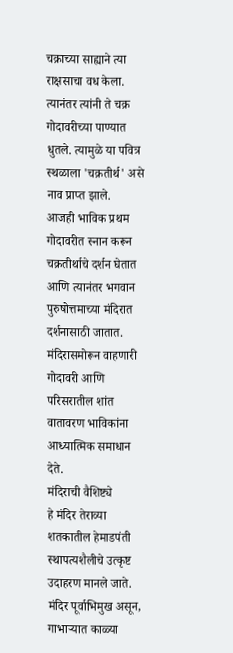चक्राच्या साह्याने त्या राक्षसाचा वध केला. त्यानंतर त्यांनी ते चक्र गोदावरीच्या पाण्यात धुतले. त्यामुळे या पवित्र स्थळाला 'चक्रतीर्थ' असे नाव प्राप्त झाले.
आजही भाविक प्रथम गोदावरीत स्नान करून चक्रतीर्थाचे दर्शन घेतात आणि त्यानंतर भगवान पुरुषोत्तमाच्या मंदिरात दर्शनासाठी जातात. मंदिरासमोरून वाहणारी गोदावरी आणि परिसरातील शांत वातावरण भाविकांना आध्यात्मिक समाधान देते.
मंदिराची वैशिष्ट्ये
हे मंदिर तेराव्या शतकातील हेमाडपंती स्थापत्यशैलीचे उत्कृष्ट उदाहरण मानले जाते. मंदिर पूर्वाभिमुख असून, गाभाऱ्यात काळ्या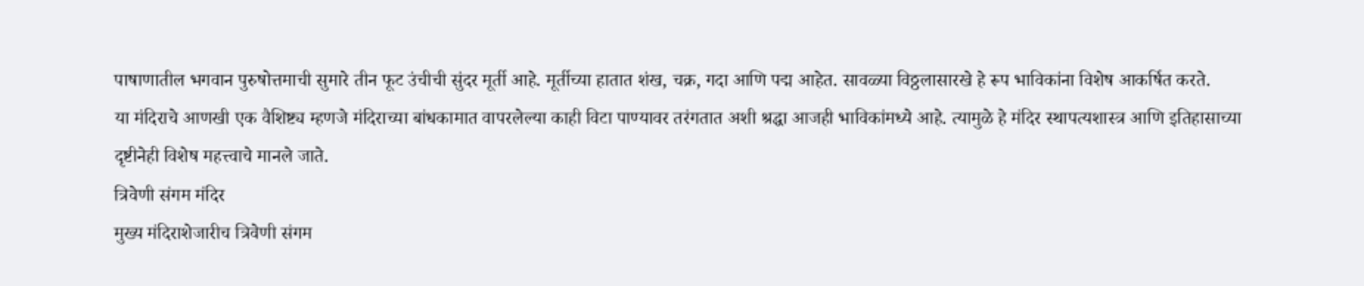पाषाणातील भगवान पुरुषोत्तमाची सुमारे तीन फूट उंचीची सुंदर मूर्ती आहे. मूर्तीच्या हातात शंख, चक्र, गदा आणि पद्म आहेत. सावळ्या विठ्ठलासारखे हे रूप भाविकांना विशेष आकर्षित करते.
या मंदिराचे आणखी एक वैशिष्ट्य म्हणजे मंदिराच्या बांधकामात वापरलेल्या काही विटा पाण्यावर तरंगतात अशी श्रद्धा आजही भाविकांमध्ये आहे. त्यामुळे हे मंदिर स्थापत्यशास्त्र आणि इतिहासाच्या दृष्टीनेही विशेष महत्त्वाचे मानले जाते.
त्रिवेणी संगम मंदिर
मुख्य मंदिराशेजारीच त्रिवेणी संगम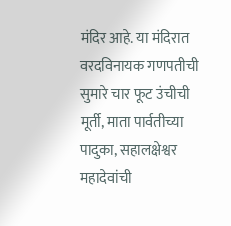मंदिर आहे. या मंदिरात वरदविनायक गणपतीची सुमारे चार फूट उंचीची मूर्ती, माता पार्वतीच्या पादुका, सहालक्षेश्वर महादेवांची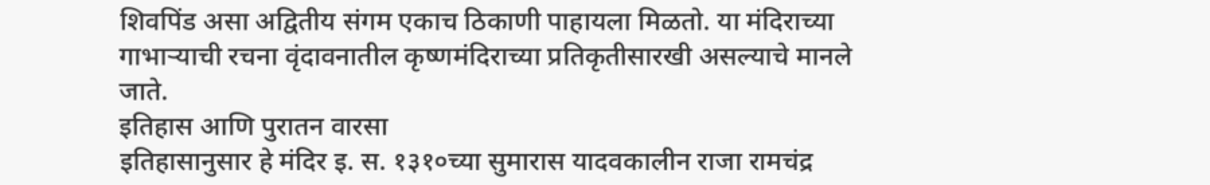शिवपिंड असा अद्वितीय संगम एकाच ठिकाणी पाहायला मिळतो. या मंदिराच्या गाभाऱ्याची रचना वृंदावनातील कृष्णमंदिराच्या प्रतिकृतीसारखी असल्याचे मानले जाते.
इतिहास आणि पुरातन वारसा
इतिहासानुसार हे मंदिर इ. स. १३१०च्या सुमारास यादवकालीन राजा रामचंद्र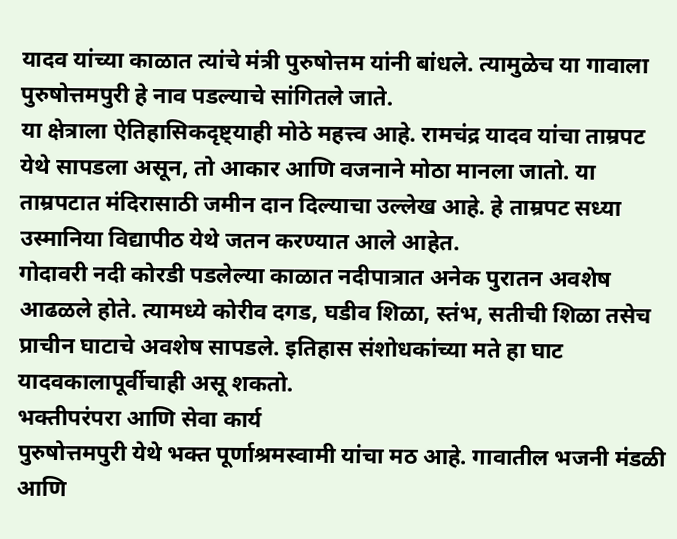यादव यांच्या काळात त्यांचे मंत्री पुरुषोत्तम यांनी बांधले. त्यामुळेच या गावाला पुरुषोत्तमपुरी हे नाव पडल्याचे सांगितले जाते.
या क्षेत्राला ऐतिहासिकदृष्ट्याही मोठे महत्त्व आहे. रामचंद्र यादव यांचा ताम्रपट येथे सापडला असून, तो आकार आणि वजनाने मोठा मानला जातो. या ताम्रपटात मंदिरासाठी जमीन दान दिल्याचा उल्लेख आहे. हे ताम्रपट सध्या उस्मानिया विद्यापीठ येथे जतन करण्यात आले आहेत.
गोदावरी नदी कोरडी पडलेल्या काळात नदीपात्रात अनेक पुरातन अवशेष आढळले होते. त्यामध्ये कोरीव दगड, घडीव शिळा, स्तंभ, सतीची शिळा तसेच प्राचीन घाटाचे अवशेष सापडले. इतिहास संशोधकांच्या मते हा घाट यादवकालापूर्वीचाही असू शकतो.
भक्तीपरंपरा आणि सेवा कार्य
पुरुषोत्तमपुरी येथे भक्त पूर्णाश्रमस्वामी यांचा मठ आहे. गावातील भजनी मंडळी आणि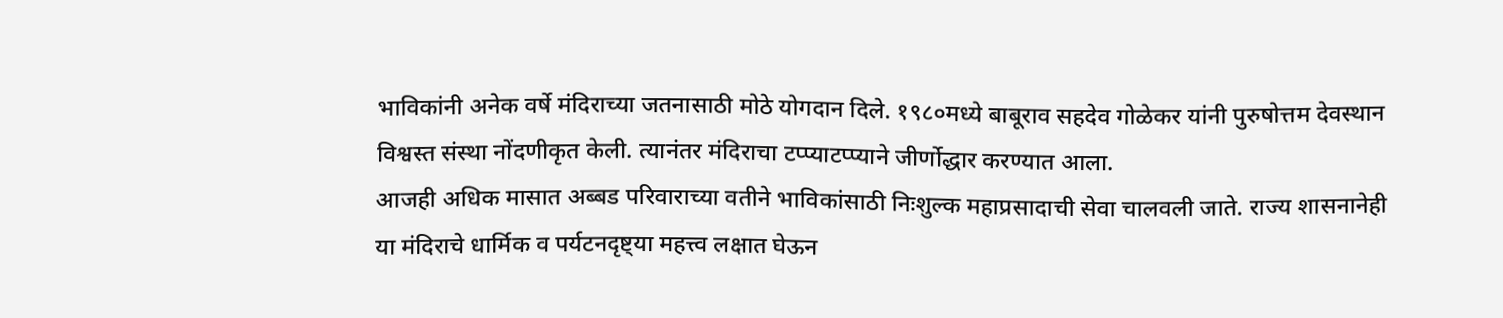भाविकांनी अनेक वर्षे मंदिराच्या जतनासाठी मोठे योगदान दिले. १९८०मध्ये बाबूराव सहदेव गोळेकर यांनी पुरुषोत्तम देवस्थान विश्वस्त संस्था नोंदणीकृत केली. त्यानंतर मंदिराचा टप्प्याटप्प्याने जीर्णोद्धार करण्यात आला.
आजही अधिक मासात अब्बड परिवाराच्या वतीने भाविकांसाठी निःशुल्क महाप्रसादाची सेवा चालवली जाते. राज्य शासनानेही या मंदिराचे धार्मिक व पर्यटनदृष्ट्या महत्त्व लक्षात घेऊन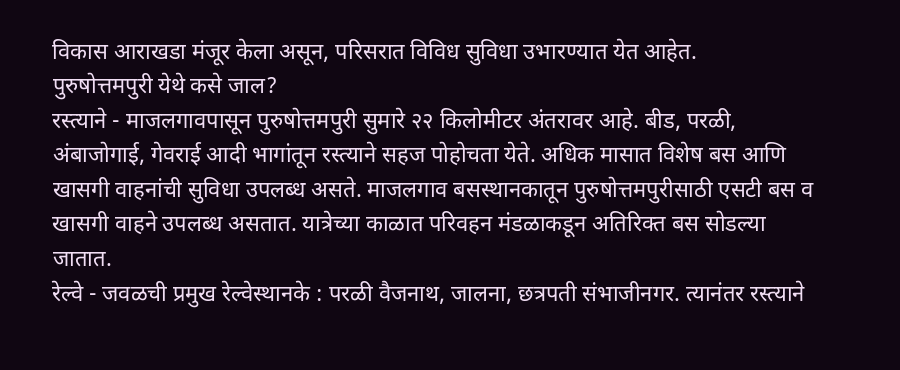विकास आराखडा मंजूर केला असून, परिसरात विविध सुविधा उभारण्यात येत आहेत.
पुरुषोत्तमपुरी येथे कसे जाल?
रस्त्याने - माजलगावपासून पुरुषोत्तमपुरी सुमारे २२ किलोमीटर अंतरावर आहे. बीड, परळी, अंबाजोगाई, गेवराई आदी भागांतून रस्त्याने सहज पोहोचता येते. अधिक मासात विशेष बस आणि खासगी वाहनांची सुविधा उपलब्ध असते. माजलगाव बसस्थानकातून पुरुषोत्तमपुरीसाठी एसटी बस व खासगी वाहने उपलब्ध असतात. यात्रेच्या काळात परिवहन मंडळाकडून अतिरिक्त बस सोडल्या जातात.
रेल्वे - जवळची प्रमुख रेल्वेस्थानके : परळी वैजनाथ, जालना, छत्रपती संभाजीनगर. त्यानंतर रस्त्याने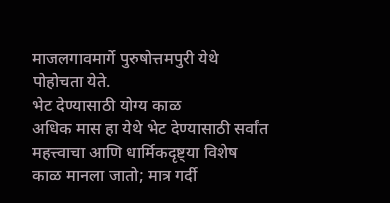माजलगावमार्गे पुरुषोत्तमपुरी येथे पोहोचता येते.
भेट देण्यासाठी योग्य काळ
अधिक मास हा येथे भेट देण्यासाठी सर्वांत महत्त्वाचा आणि धार्मिकदृष्ट्या विशेष काळ मानला जातो; मात्र गर्दी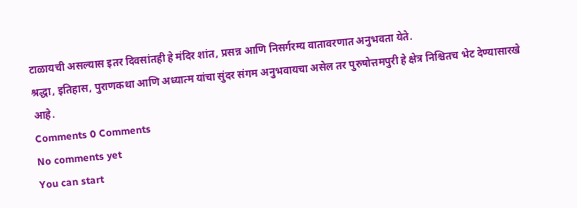टाळायची असल्यास इतर दिवसांतही हे मंदिर शांत, प्रसन्न आणि निसर्गरम्य वातावरणात अनुभवता येते.
श्रद्धा, इतिहास, पुराणकथा आणि अध्यात्म यांचा सुंदर संगम अनुभवायचा असेल तर पुरुषोत्तमपुरी हे क्षेत्र निश्चितच भेट देण्यासारखे आहे.
Comments 0 Comments
No comments yet
You can start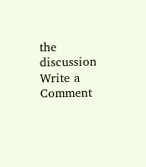the discussion
Write a Comment